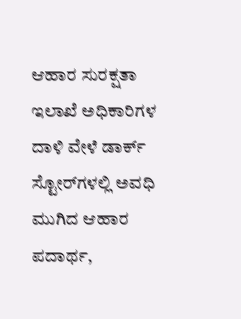ಆಹಾರ ಸುರಕ್ಷತಾ ಇಲಾಖೆ ಅಧಿಕಾರಿಗಳ ದಾಳಿ ವೇಳೆ ಡಾರ್ಕ್ ಸ್ಟೋರ್‌ಗಳಲ್ಲಿ ಅವಧಿ ಮುಗಿದ ಆಹಾರ ಪದಾರ್ಥ,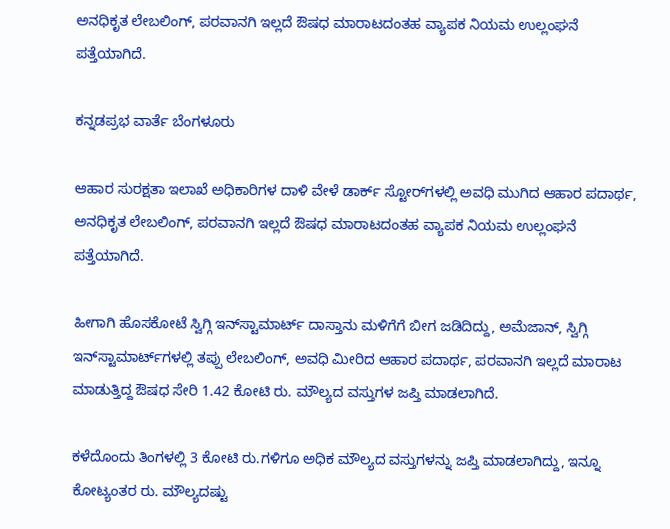ಅನಧಿಕೃತ ಲೇಬಲಿಂಗ್‌, ಪರವಾನಗಿ ಇಲ್ಲದೆ ಔಷಧ ಮಾರಾಟದಂತಹ ವ್ಯಾಪಕ ನಿಯಮ ಉಲ್ಲಂಘನೆ ಪತ್ತೆಯಾಗಿದೆ.

ಕನ್ನಡಪ್ರಭ ವಾರ್ತೆ ಬೆಂಗಳೂರು

ಆಹಾರ ಸುರಕ್ಷತಾ ಇಲಾಖೆ ಅಧಿಕಾರಿಗಳ ದಾಳಿ ವೇಳೆ ಡಾರ್ಕ್ ಸ್ಟೋರ್‌ಗಳಲ್ಲಿ ಅವಧಿ ಮುಗಿದ ಆಹಾರ ಪದಾರ್ಥ, ಅನಧಿಕೃತ ಲೇಬಲಿಂಗ್‌, ಪರವಾನಗಿ ಇಲ್ಲದೆ ಔಷಧ ಮಾರಾಟದಂತಹ ವ್ಯಾಪಕ ನಿಯಮ ಉಲ್ಲಂಘನೆ ಪತ್ತೆಯಾಗಿದೆ.

ಹೀಗಾಗಿ ಹೊಸಕೋಟೆ ಸ್ವಿಗ್ಗಿ ಇನ್‌ಸ್ಟಾಮಾರ್ಟ್ ದಾಸ್ತಾನು ಮಳಿಗೆಗೆ ಬೀಗ ಜಡಿದಿದ್ದು, ಅಮೆಜಾನ್‌, ಸ್ವಿಗ್ಗಿ ಇನ್‌ಸ್ಟಾಮಾರ್ಟ್‌ಗಳಲ್ಲಿ ತಪ್ಪು ಲೇಬಲಿಂಗ್‌, ಅವಧಿ ಮೀರಿದ ಆಹಾರ ಪದಾರ್ಥ, ಪರವಾನಗಿ ಇಲ್ಲದೆ ಮಾರಾಟ ಮಾಡುತ್ತಿದ್ದ ಔಷಧ ಸೇರಿ 1.42 ಕೋಟಿ ರು. ಮೌಲ್ಯದ ವಸ್ತುಗಳ ಜಪ್ತಿ ಮಾಡಲಾಗಿದೆ.

ಕಳೆದೊಂದು ತಿಂಗಳಲ್ಲಿ 3 ಕೋಟಿ ರು.ಗಳಿಗೂ ಅಧಿಕ ಮೌಲ್ಯದ ವಸ್ತುಗಳನ್ನು ಜಪ್ತಿ ಮಾಡಲಾಗಿದ್ದು, ಇನ್ನೂ ಕೋಟ್ಯಂತರ ರು. ಮೌಲ್ಯದಷ್ಟು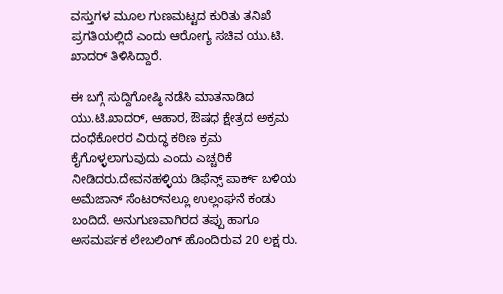ವಸ್ತುಗಳ ಮೂಲ ಗುಣಮಟ್ಟದ ಕುರಿತು ತನಿಖೆ ಪ್ರಗತಿಯಲ್ಲಿದೆ ಎಂದು ಆರೋಗ್ಯ ಸಚಿವ ಯು.ಟಿ. ಖಾದರ್‌ ತಿಳಿಸಿದ್ದಾರೆ.

ಈ ಬಗ್ಗೆ ಸುದ್ದಿಗೋಷ್ಠಿ ನಡೆಸಿ ಮಾತನಾಡಿದ ಯು.ಟಿ.ಖಾದರ್, ಆಹಾರ, ಔಷಧ ಕ್ಷೇತ್ರದ ಅಕ್ರಮ ದಂಧೆಕೋರರ ವಿರುದ್ಧ ಕಠಿಣ ಕ್ರಮ ಕೈಗೊಳ್ಳಲಾಗುವುದು ಎಂದು ಎಚ್ಚರಿಕೆ ನೀಡಿದರು.ದೇವನಹಳ್ಳಿಯ ಡಿಫೆನ್ಸ್ ಪಾರ್ಕ್ ಬಳಿಯ ಅಮೆಜಾನ್ ಸೆಂಟರ್‌ನಲ್ಲೂ ಉಲ್ಲಂಘನೆ ಕಂಡು ಬಂದಿದೆ. ಅನುಗುಣವಾಗಿರದ ತಪ್ಪು ಹಾಗೂ ಅಸಮರ್ಪಕ ಲೇಬಲಿಂಗ್ ಹೊಂದಿರುವ 20 ಲಕ್ಷ ರು.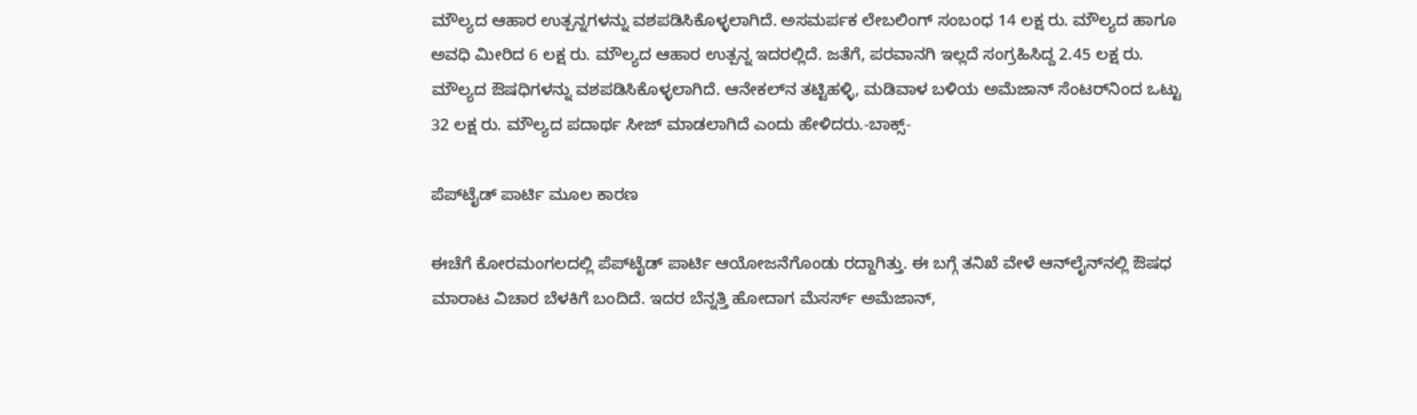ಮೌಲ್ಯದ ಆಹಾರ ಉತ್ಪನ್ನಗಳನ್ನು ವಶಪಡಿಸಿಕೊಳ್ಳಲಾಗಿದೆ. ಅಸಮರ್ಪಕ ಲೇಬಲಿಂಗ್‌ ಸಂಬಂಧ 14 ಲಕ್ಷ ರು. ಮೌಲ್ಯದ ಹಾಗೂ ಅವಧಿ ಮೀರಿದ 6 ಲಕ್ಷ ರು. ಮೌಲ್ಯದ ಆಹಾರ ಉತ್ಪನ್ನ ಇದರಲ್ಲಿದೆ. ಜತೆಗೆ, ಪರವಾನಗಿ ಇಲ್ಲದೆ ಸಂಗ್ರಹಿಸಿದ್ದ 2.45 ಲಕ್ಷ ರು. ಮೌಲ್ಯದ ಔಷಧಿಗಳನ್ನು ವಶಪಡಿಸಿಕೊಳ್ಳಲಾಗಿದೆ. ಆನೇಕಲ್‌ನ ತಟ್ಟಿಹಳ್ಳಿ, ಮಡಿವಾಳ ಬಳಿಯ ಅಮೆಜಾನ್ ಸೆಂಟರ್‌ನಿಂದ ಒಟ್ಟು 32 ಲಕ್ಷ ರು. ಮೌಲ್ಯದ ಪದಾರ್ಥ ಸೀಜ್‌ ಮಾಡಲಾಗಿದೆ ಎಂದು ಹೇಳಿದರು.-ಬಾಕ್ಸ್-

ಪೆಪ್‌ಟೈಡ್ ಪಾರ್ಟಿ ಮೂಲ ಕಾರಣ

ಈಚೆಗೆ ಕೋರಮಂಗಲದಲ್ಲಿ ಪೆಪ್‌ಟೈಡ್ ಪಾರ್ಟಿ ಆಯೋಜನೆಗೊಂಡು ರದ್ದಾಗಿತ್ತು. ಈ ಬಗ್ಗೆ ತನಿಖೆ ವೇಳೆ ಆನ್‌ಲೈನ್‌ನಲ್ಲಿ ಔಷಧ ಮಾರಾಟ ವಿಚಾರ ಬೆಳಕಿಗೆ ಬಂದಿದೆ. ಇದರ ಬೆನ್ನತ್ತಿ ಹೋದಾಗ ಮೆಸರ್ಸ್ ಅಮೆಜಾನ್,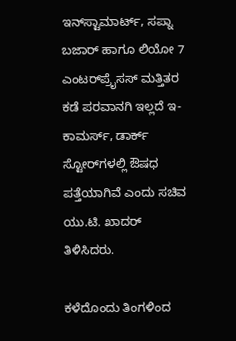ಇನ್‌ಸ್ಟಾಮಾರ್ಟ್, ಸಪ್ನಾ ಬಜಾರ್ ಹಾಗೂ ಲಿಯೋ 7 ಎಂಟರ್‌ಪ್ರೈಸಸ್ ಮತ್ತಿತರ ಕಡೆ ಪರವಾನಗಿ ಇಲ್ಲದೆ ಇ-ಕಾಮರ್ಸ್, ಡಾರ್ಕ್ ಸ್ಟೋರ್‌ಗಳಲ್ಲಿ ಔಷಧ ಪತ್ತೆಯಾಗಿವೆ ಎಂದು ಸಚಿವ ಯು.ಟಿ. ಖಾದರ್ ತಿಳಿಸಿದರು.

ಕಳೆದೊಂದು ತಿಂಗಳಿಂದ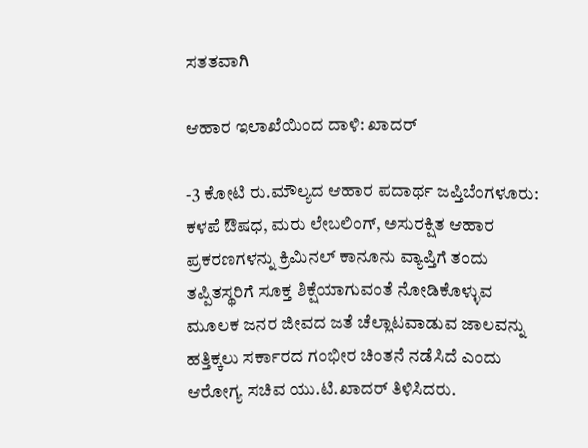ಸತತವಾಗಿ

ಆಹಾರ ಇಲಾಖೆಯಿಂದ ದಾಳಿ: ಖಾದರ್‌

-3 ಕೋಟಿ ರು.ಮೌಲ್ಯದ ಆಹಾರ ಪದಾರ್ಥ ಜಪ್ತಿಬೆಂಗಳೂರು: ಕಳಪೆ ಔಷಧ, ಮರು ಲೇಬಲಿಂಗ್, ಅಸುರಕ್ಷಿತ ಆಹಾರ ಪ್ರಕರಣಗಳನ್ನು ಕ್ರಿಮಿನಲ್ ಕಾನೂನು ವ್ಯಾಪ್ತಿಗೆ ತಂದು ತಪ್ಪಿತಸ್ಥರಿಗೆ ಸೂಕ್ತ ಶಿಕ್ಷೆಯಾಗುವಂತೆ ನೋಡಿಕೊಳ್ಳುವ ಮೂಲಕ ಜನರ ಜೀವದ ಜತೆ ಚೆಲ್ಲಾಟವಾಡುವ ಜಾಲವನ್ನು ಹತ್ತಿಕ್ಕಲು ಸರ್ಕಾರದ ಗಂಭೀರ ಚಿಂತನೆ ನಡೆಸಿದೆ ಎಂದು ಆರೋಗ್ಯ ಸಚಿವ ಯು.ಟಿ.ಖಾದರ್ ತಿಳಿಸಿದರು.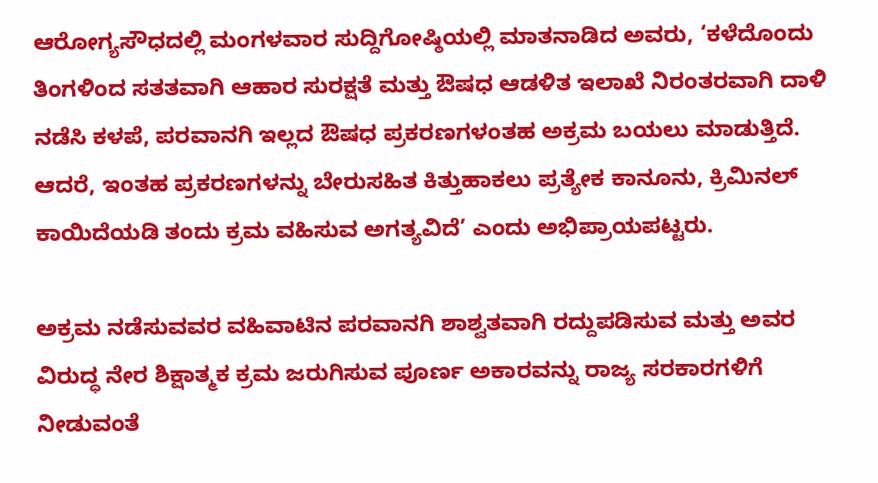ಆರೋಗ್ಯಸೌಧದಲ್ಲಿ ಮಂಗಳವಾರ ಸುದ್ದಿಗೋಷ್ಠಿಯಲ್ಲಿ ಮಾತನಾಡಿದ ಅವರು, ‘ಕಳೆದೊಂದು ತಿಂಗಳಿಂದ ಸತತವಾಗಿ ಆಹಾರ ಸುರಕ್ಷತೆ ಮತ್ತು ಔಷಧ ಆಡಳಿತ ಇಲಾಖೆ ನಿರಂತರವಾಗಿ ದಾಳಿ ನಡೆಸಿ ಕಳಪೆ, ಪರವಾನಗಿ ಇಲ್ಲದ ಔಷಧ ಪ್ರಕರಣಗಳಂತಹ ಅಕ್ರಮ ಬಯಲು ಮಾಡುತ್ತಿದೆ. ಆದರೆ, ಇಂತಹ ಪ್ರಕರಣಗಳನ್ನು ಬೇರುಸಹಿತ ಕಿತ್ತುಹಾಕಲು ಪ್ರತ್ಯೇಕ ಕಾನೂನು, ಕ್ರಿಮಿನಲ್ ಕಾಯಿದೆಯಡಿ ತಂದು ಕ್ರಮ ವಹಿಸುವ ಅಗತ್ಯವಿದೆ’ ಎಂದು ಅಭಿಪ್ರಾಯಪಟ್ಟರು.

ಅಕ್ರಮ ನಡೆಸುವವರ ವಹಿವಾಟಿನ ಪರವಾನಗಿ ಶಾಶ್ವತವಾಗಿ ರದ್ದುಪಡಿಸುವ ಮತ್ತು ಅವರ ವಿರುದ್ಧ ನೇರ ಶಿಕ್ಷಾತ್ಮಕ ಕ್ರಮ ಜರುಗಿಸುವ ಪೂರ್ಣ ಅಕಾರವನ್ನು ರಾಜ್ಯ ಸರಕಾರಗಳಿಗೆ ನೀಡುವಂತೆ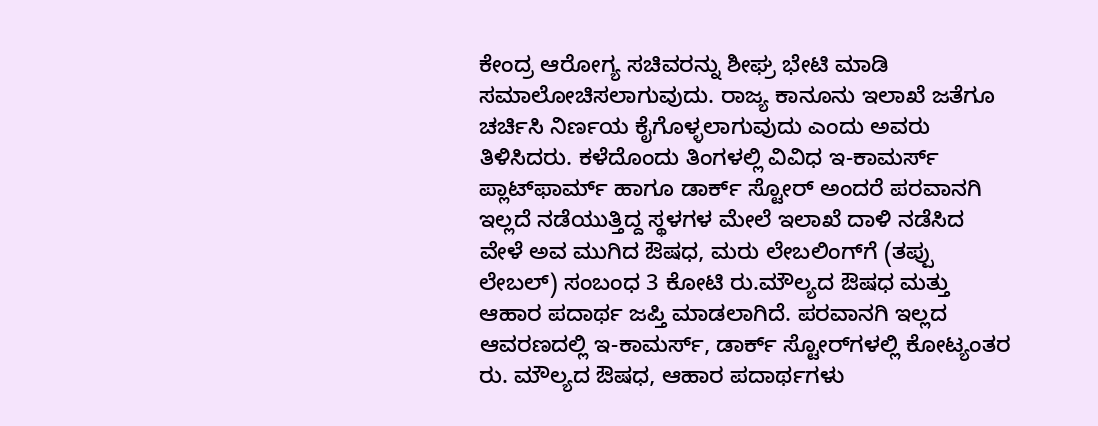ಕೇಂದ್ರ ಆರೋಗ್ಯ ಸಚಿವರನ್ನು ಶೀಘ್ರ ಭೇಟಿ ಮಾಡಿ ಸಮಾಲೋಚಿಸಲಾಗುವುದು. ರಾಜ್ಯ ಕಾನೂನು ಇಲಾಖೆ ಜತೆಗೂ ಚರ್ಚಿಸಿ ನಿರ್ಣಯ ಕೈಗೊಳ್ಳಲಾಗುವುದು ಎಂದು ಅವರು ತಿಳಿಸಿದರು. ಕಳೆದೊಂದು ತಿಂಗಳಲ್ಲಿ ವಿವಿಧ ಇ-ಕಾಮರ್ಸ್ ಪ್ಲಾಟ್‌ಫಾರ್ಮ್ ಹಾಗೂ ಡಾರ್ಕ್ ಸ್ಟೋರ್ ಅಂದರೆ ಪರವಾನಗಿ ಇಲ್ಲದೆ ನಡೆಯುತ್ತಿದ್ದ ಸ್ಥಳಗಳ ಮೇಲೆ ಇಲಾಖೆ ದಾಳಿ ನಡೆಸಿದ ವೇಳೆ ಅವ ಮುಗಿದ ಔಷಧ, ಮರು ಲೇಬಲಿಂಗ್‌ಗೆ (ತಪ್ಪು ಲೇಬಲ್) ಸಂಬಂಧ 3 ಕೋಟಿ ರು.ಮೌಲ್ಯದ ಔಷಧ ಮತ್ತು ಆಹಾರ ಪದಾರ್ಥ ಜಪ್ತಿ ಮಾಡಲಾಗಿದೆ. ಪರವಾನಗಿ ಇಲ್ಲದ ಆವರಣದಲ್ಲಿ ಇ-ಕಾಮರ್ಸ್, ಡಾರ್ಕ್ ಸ್ಟೋರ್‌ಗಳಲ್ಲಿ ಕೋಟ್ಯಂತರ ರು. ಮೌಲ್ಯದ ಔಷಧ, ಆಹಾರ ಪದಾರ್ಥಗಳು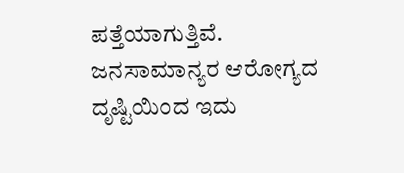ಪತ್ತೆಯಾಗುತ್ತಿವೆ. ಜನಸಾಮಾನ್ಯರ ಆರೋಗ್ಯದ ದೃಷ್ಟಿಯಿಂದ ಇದು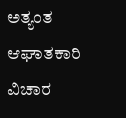ಅತ್ಯಂತ ಆಘಾತಕಾರಿ ವಿಚಾರ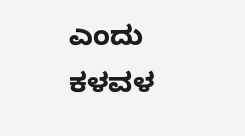ಎಂದು ಕಳವಳ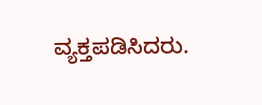ವ್ಯಕ್ತಪಡಿಸಿದರು.